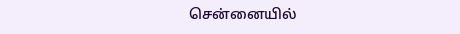சென்னையில்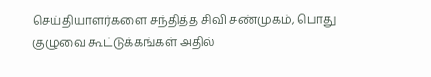செய்தியாளர்களை சந்தித்த சிவி சண்முகம், பொது குழுவை கூட்டுக்கங்கள் அதில்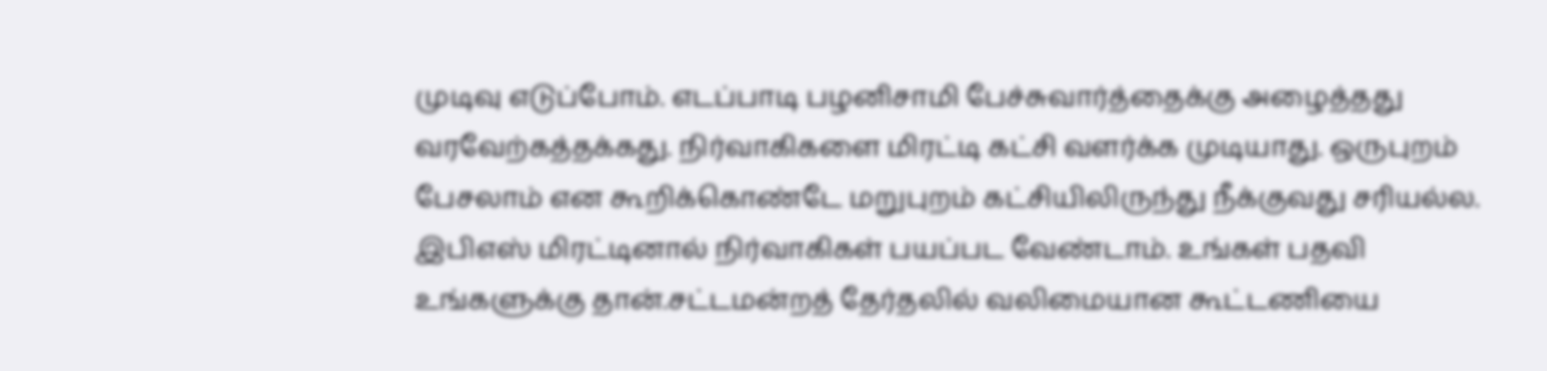முடிவு எடுப்போம். எடப்பாடி பழனிசாமி பேச்சுவார்த்தைக்கு அழைத்தது வரவேற்கத்தக்கது. நிர்வாகிகளை மிரட்டி கட்சி வளர்க்க முடியாது. ஒருபுறம் பேசலாம் என கூறிக்கொண்டே மறுபுறம் கட்சியிலிருந்து நீக்குவது சரியல்ல. இபிஎஸ் மிரட்டினால் நிர்வாகிகள் பயப்பட வேண்டாம். உங்கள் பதவி உங்களுக்கு தான்.சட்டமன்றத் தேர்தலில் வலிமையான கூட்டணியை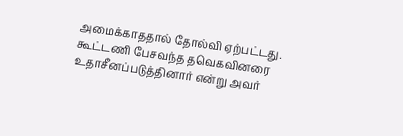அமைக்காததால் தோல்வி ஏற்பட்டது. கூட்டணி பேசவந்த தவெகவினரை உதாசீனப்படுத்தினார் என்று அவர்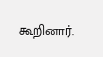கூறினார்.